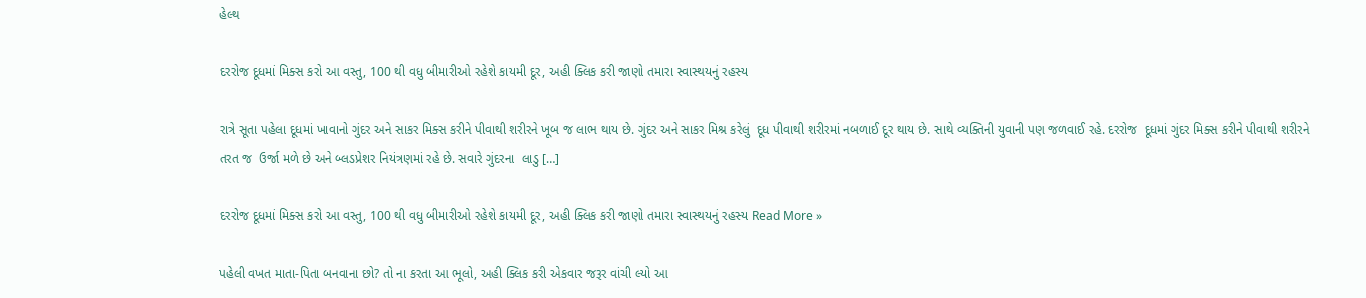હેલ્થ

દરરોજ દૂધમાં મિક્સ કરો આ વસ્તુ, 100 થી વધુ બીમારીઓ રહેશે કાયમી દૂર, અહી ક્લિક કરી જાણો તમારા સ્વાસ્થયનું રહસ્ય

રાત્રે સૂતા પહેલા દૂધમાં ખાવાનો ગુંદર અને સાકર મિક્સ કરીને પીવાથી શરીરને ખૂબ જ લાભ થાય છે. ગુંદર અને સાકર મિશ્ર કરેલું  દૂધ પીવાથી શરીરમાં નબળાઈ દૂર થાય છે. સાથે વ્યક્તિની યુવાની પણ જળવાઈ રહે. દરરોજ  દૂધમાં ગુંદર મિક્સ કરીને પીવાથી શરીરને તરત જ  ઉર્જા મળે છે અને બ્લડપ્રેશર નિયંત્રણમાં રહે છે. સવારે ગુંદરના  લાડુ […]

દરરોજ દૂધમાં મિક્સ કરો આ વસ્તુ, 100 થી વધુ બીમારીઓ રહેશે કાયમી દૂર, અહી ક્લિક કરી જાણો તમારા સ્વાસ્થયનું રહસ્ય Read More »

પહેલી વખત માતા-પિતા બનવાના છો? તો ના કરતા આ ભૂલો, અહી ક્લિક કરી એકવાર જરૂર વાંચી લ્યો આ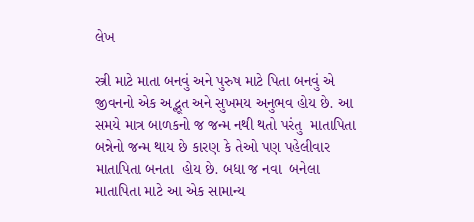લેખ

સ્ત્રી માટે માતા બનવું અને પુરુષ માટે પિતા બનવું એ જીવનનો એક અદ્ભૂત અને સુખમય અનુભવ હોય છે. આ સમયે માત્ર બાળકનો જ જન્મ નથી થતો પરંતુ  માતાપિતા બન્નેનો જન્મ થાય છે કારણ કે તેઓ પણ પહેલીવાર  માતાપિતા બનતા  હોય છે. બધા જ નવા  બનેલા માતાપિતા માટે આ એક સામાન્ય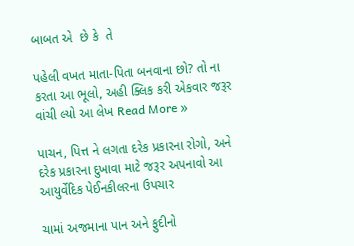બાબત એ  છે કે  તે

પહેલી વખત માતા-પિતા બનવાના છો? તો ના કરતા આ ભૂલો, અહી ક્લિક કરી એકવાર જરૂર વાંચી લ્યો આ લેખ Read More »

પાચન, પિત્ત ને લગતા દરેક પ્રકારના રોગો, અને દરેક પ્રકારના દુખાવા માટે જરૂર અપનાવો આ આયુર્વેદિક પેઈનકીલરના ઉપચાર

ચામાં અજમાના પાન અને ફુદીનો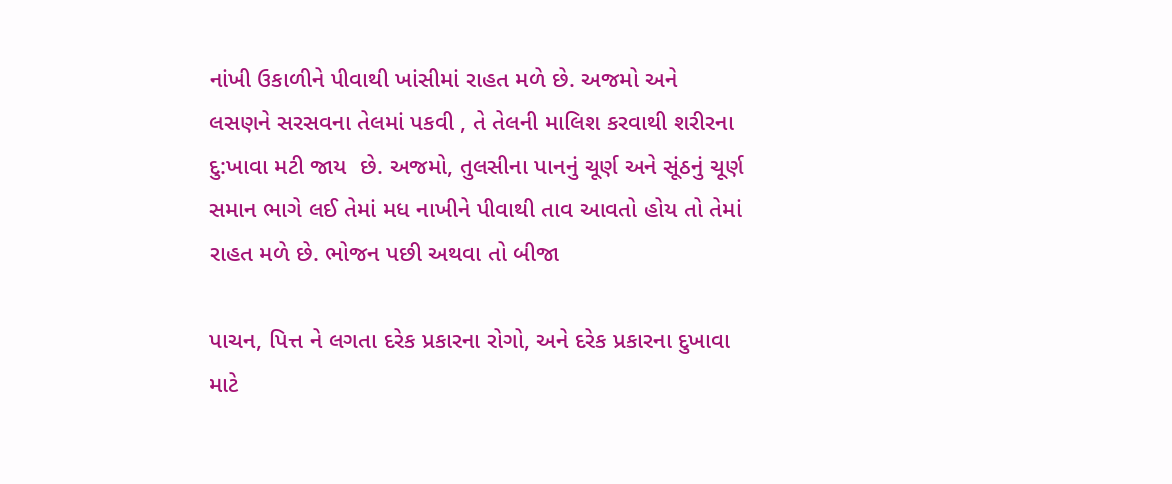નાંખી ઉકાળીને પીવાથી ખાંસીમાં રાહત મળે છે. અજમો અને લસણને સરસવના તેલમાં પકવી , તે તેલની માલિશ કરવાથી શરીરના દુ:ખાવા મટી જાય  છે. અજમો, તુલસીના પાનનું ચૂર્ણ અને સૂંઠનું ચૂર્ણ સમાન ભાગે લઈ તેમાં મધ નાખીને પીવાથી તાવ આવતો હોય તો તેમાં રાહત મળે છે. ભોજન પછી અથવા તો બીજા

પાચન, પિત્ત ને લગતા દરેક પ્રકારના રોગો, અને દરેક પ્રકારના દુખાવા માટે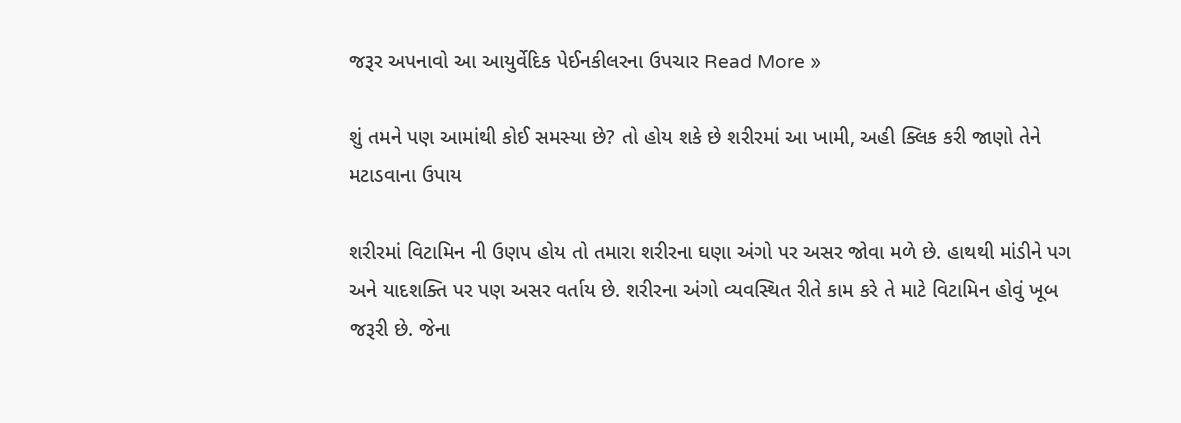જરૂર અપનાવો આ આયુર્વેદિક પેઈનકીલરના ઉપચાર Read More »

શું તમને પણ આમાંથી કોઈ સમસ્યા છે? તો હોય શકે છે શરીરમાં આ ખામી, અહી ક્લિક કરી જાણો તેને મટાડવાના ઉપાય

શરીરમાં વિટામિન ની ઉણપ હોય તો તમારા શરીરના ઘણા અંગો પર અસર જોવા મળે છે. હાથથી માંડીને પગ અને યાદશક્તિ પર પણ અસર વર્તાય છે. શરીરના અંગો વ્યવસ્થિત રીતે કામ કરે તે માટે વિટામિન હોવું ખૂબ જરૂરી છે. જેના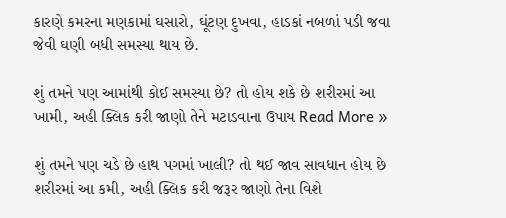કારણે કમરના મણકામાં ઘસારો, ઘૂંટણ દુખવા, હાડકાં નબળાં પડી જવા જેવી ઘણી બધી સમસ્યા થાય છે.

શું તમને પણ આમાંથી કોઈ સમસ્યા છે? તો હોય શકે છે શરીરમાં આ ખામી, અહી ક્લિક કરી જાણો તેને મટાડવાના ઉપાય Read More »

શું તમને પણ ચડે છે હાથ પગમાં ખાલી? તો થઈ જાવ સાવધાન હોય છે શરીરમાં આ કમી, અહી ક્લિક કરી જરૂર જાણો તેના વિશે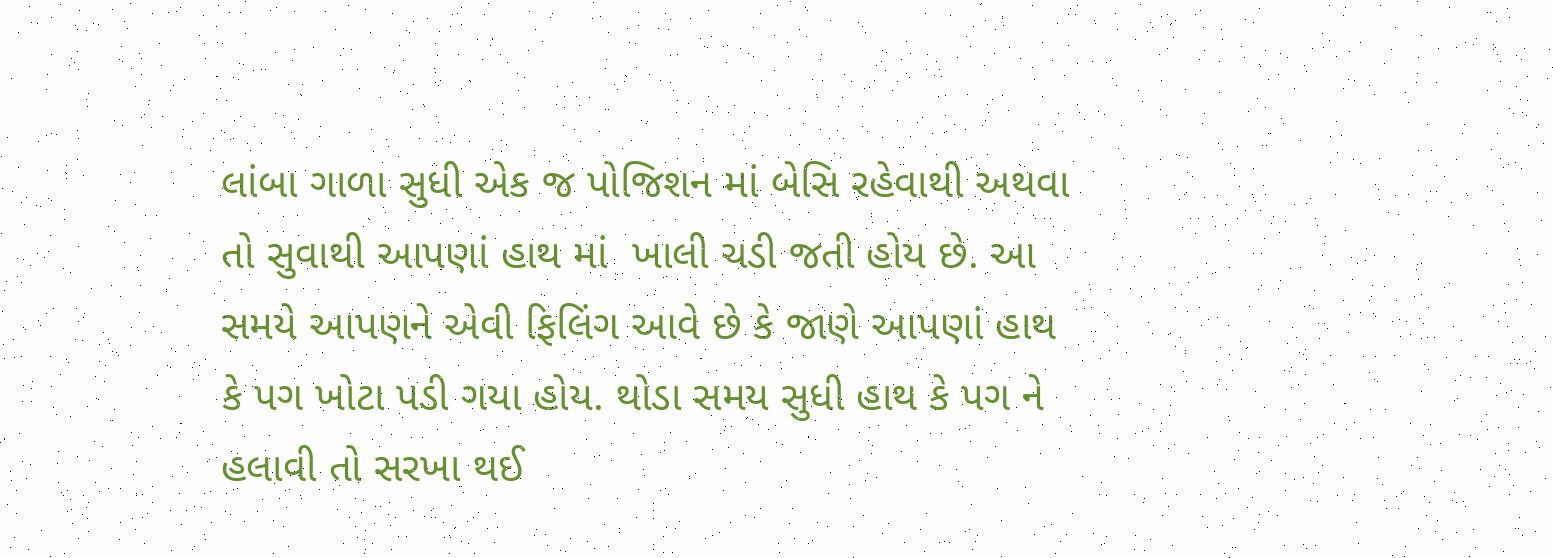લાંબા ગાળા સુધી એક જ પોજિશન માં બેસિ રહેવાથી અથવા તો સુવાથી આપણાં હાથ માં  ખાલી ચડી જતી હોય છે. આ સમયે આપણને એવી ફિલિંગ આવે છે કે જાણે આપણાં હાથ કે પગ ખોટા પડી ગયા હોય. થોડા સમય સુધી હાથ કે પગ ને હલાવી તો સરખા થઈ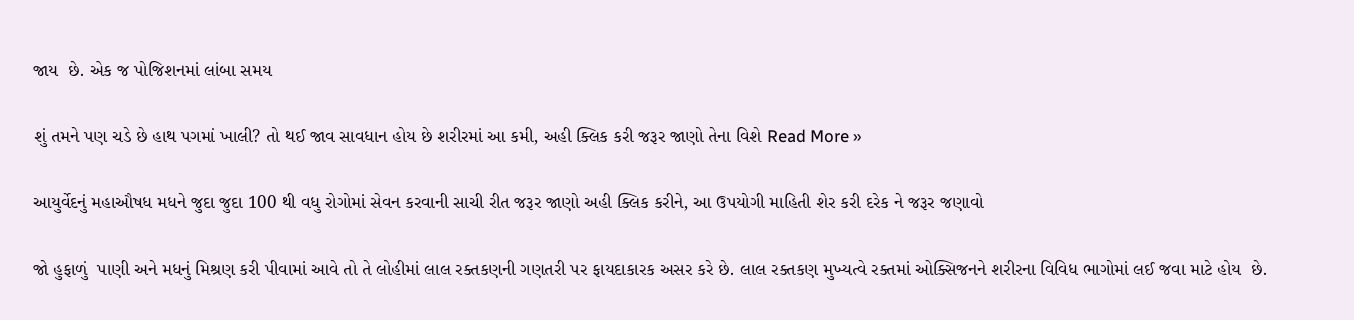જાય  છે. એક જ પોજિશનમાં લાંબા સમય

શું તમને પણ ચડે છે હાથ પગમાં ખાલી? તો થઈ જાવ સાવધાન હોય છે શરીરમાં આ કમી, અહી ક્લિક કરી જરૂર જાણો તેના વિશે Read More »

આયુર્વેદનું મહાઔષધ મધને જુદા જુદા 100 થી વધુ રોગોમાં સેવન કરવાની સાચી રીત જરૂર જાણો અહી ક્લિક કરીને, આ ઉપયોગી માહિતી શેર કરી દરેક ને જરૂર જણાવો

જો હુફાળું  પાણી અને મધનું મિશ્રણ કરી પીવામાં આવે તો તે લોહીમાં લાલ રક્તકણની ગણતરી પર ફાયદાકારક અસર કરે છે. લાલ રક્તકણ મુખ્યત્વે રક્તમાં ઓક્સિજનને શરીરના વિવિધ ભાગોમાં લઈ જવા માટે હોય  છે.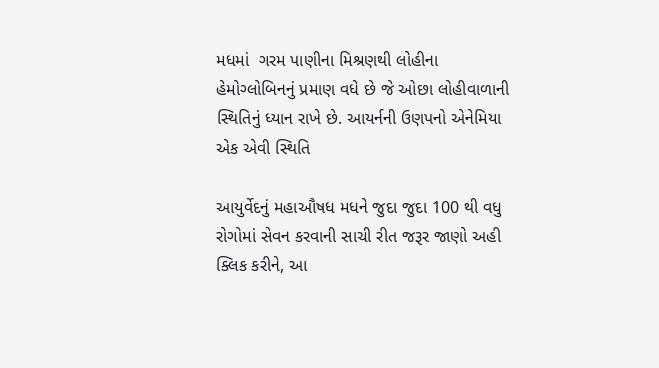મધમાં  ગરમ પાણીના મિશ્રણથી લોહીના હેમોગ્લોબિનનું પ્રમાણ વધે છે જે ઓછા લોહીવાળાની સ્થિતિનું ધ્યાન રાખે છે. આયર્નની ઉણપનો એનેમિયા એક એવી સ્થિતિ

આયુર્વેદનું મહાઔષધ મધને જુદા જુદા 100 થી વધુ રોગોમાં સેવન કરવાની સાચી રીત જરૂર જાણો અહી ક્લિક કરીને, આ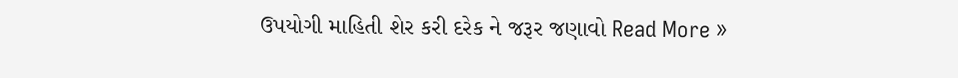ઉપયોગી માહિતી શેર કરી દરેક ને જરૂર જણાવો Read More »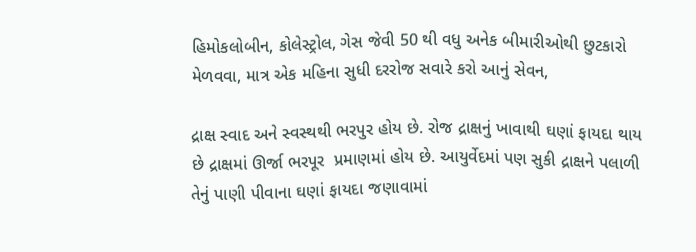હિમોકલોબીન, કોલેસ્ટ્રોલ, ગેસ જેવી 50 થી વધુ અનેક બીમારીઓથી છુટકારો મેળવવા, માત્ર એક મહિના સુધી દરરોજ સવારે કરો આનું સેવન,

દ્રાક્ષ સ્વાદ અને સ્વસ્થથી ભરપુર હોય છે. રોજ દ્રાક્ષનું ખાવાથી ઘણાં ફાયદા થાય છે દ્રાક્ષમાં ઊર્જા ભરપૂર  પ્રમાણમાં હોય છે. આયુર્વેદમાં પણ સુકી દ્રાક્ષને પલાળી તેનું પાણી પીવાના ઘણાં ફાયદા જણાવામાં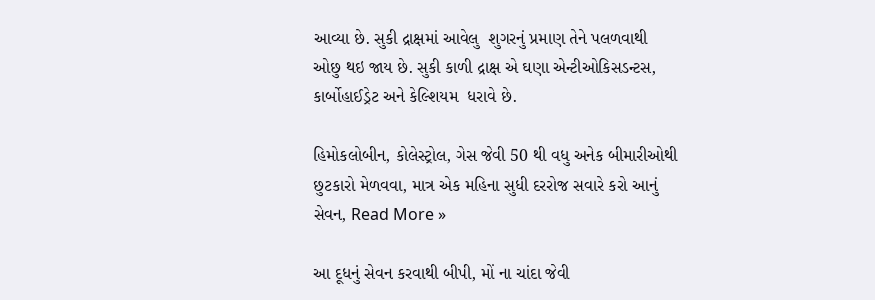આવ્યા છે. સુકી દ્રાક્ષમાં આવેલુ  શુગરનું પ્રમાણ તેને પલળવાથી ઓછુ થઇ જાય છે. સુકી કાળી દ્રાક્ષ એ ઘણા એન્ટીઓકિસડન્ટસ, કાર્બોહાઈડ્રેટ અને કેલ્શિયમ  ધરાવે છે.

હિમોકલોબીન, કોલેસ્ટ્રોલ, ગેસ જેવી 50 થી વધુ અનેક બીમારીઓથી છુટકારો મેળવવા, માત્ર એક મહિના સુધી દરરોજ સવારે કરો આનું સેવન, Read More »

આ દૂધનું સેવન કરવાથી બીપી, મોં ના ચાંદા જેવી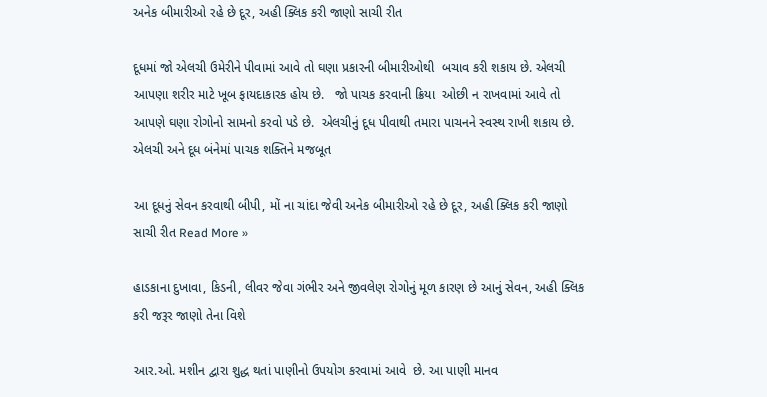અનેક બીમારીઓ રહે છે દૂર, અહી ક્લિક કરી જાણો સાચી રીત

દૂધમાં જો એલચી ઉમેરીને પીવામાં આવે તો ઘણા પ્રકારની બીમારીઓથી  બચાવ કરી શકાય છે. એલચી આપણા શરીર માટે ખૂબ ફાયદાકારક હોય છે.   જો પાચક કરવાની ક્રિયા  ઓછી ન રાખવામાં આવે તો આપણે ઘણા રોગોનો સામનો કરવો પડે છે.  એલચીનું દૂધ પીવાથી તમારા પાચનને સ્વસ્થ રાખી શકાય છે. એલચી અને દૂધ બંનેમાં પાચક શક્તિને મજબૂત

આ દૂધનું સેવન કરવાથી બીપી, મોં ના ચાંદા જેવી અનેક બીમારીઓ રહે છે દૂર, અહી ક્લિક કરી જાણો સાચી રીત Read More »

હાડકાના દુખાવા, કિડની, લીવર જેવા ગંભીર અને જીવલેણ રોગોનું મૂળ કારણ છે આનું સેવન, અહી ક્લિક કરી જરૂર જાણો તેના વિશે

આર.ઓ. મશીન દ્વારા શુદ્ધ થતાં પાણીનો ઉપયોગ કરવામાં આવે  છે. આ પાણી માનવ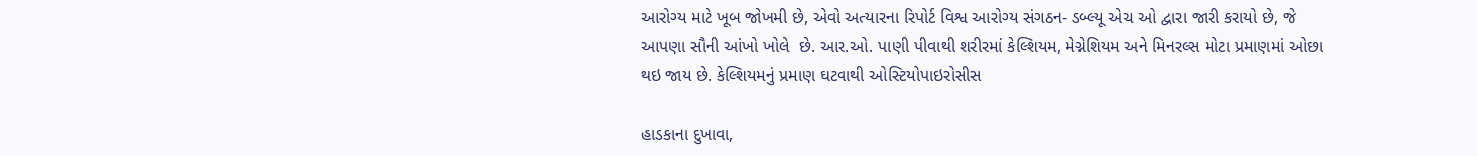આરોગ્ય માટે ખૂબ જોખમી છે, એવો અત્યારના રિપોર્ટ વિશ્વ આરોગ્ય સંગઠન- ડબ્લ્યૂ એચ ઓ દ્વારા જારી કરાયો છે, જે આપણા સૌની આંખો ખોલે  છે. આર.ઓ. પાણી પીવાથી શરીરમાં કેલ્શિયમ, મેગ્નેશિયમ અને મિનરલ્સ મોટા પ્રમાણમાં ઓછા થઇ જાય છે. કેલ્શિયમનું પ્રમાણ ઘટવાથી ઓસ્ટિયોપાઇરોસીસ

હાડકાના દુખાવા,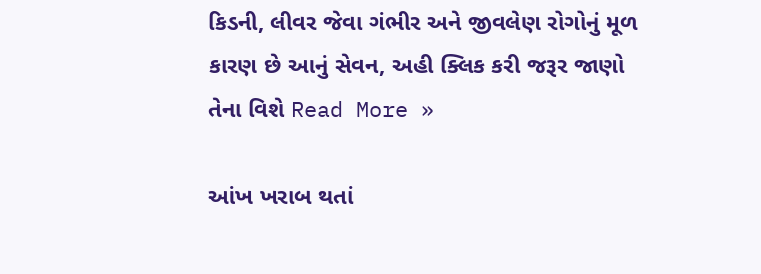કિડની, લીવર જેવા ગંભીર અને જીવલેણ રોગોનું મૂળ કારણ છે આનું સેવન, અહી ક્લિક કરી જરૂર જાણો તેના વિશે Read More »

આંખ ખરાબ થતાં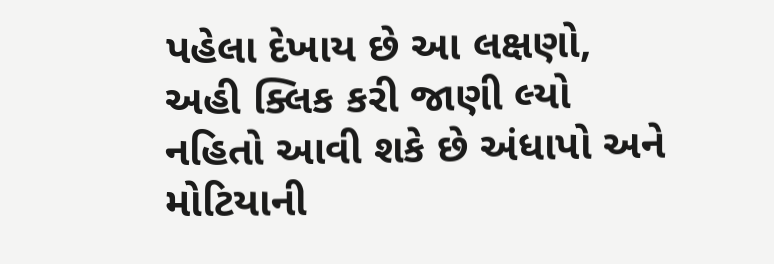પહેલા દેખાય છે આ લક્ષણો, અહી ક્લિક કરી જાણી લ્યો નહિતો આવી શકે છે અંધાપો અને મોટિયાની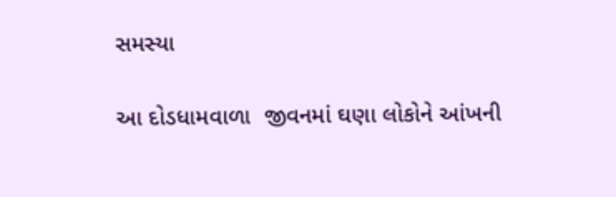સમસ્યા

આ દોડધામવાળા  જીવનમાં ઘણા લોકોને આંખની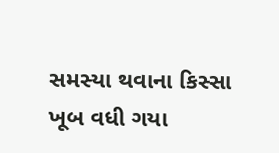સમસ્યા થવાના કિસ્સા ખૂબ વધી ગયા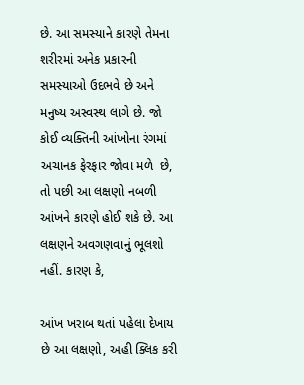છે. આ સમસ્યાને કારણે તેમના શરીરમાં અનેક પ્રકારની સમસ્યાઓ ઉદભવે છે અને મનુષ્ય અસ્વસ્થ લાગે છે. જો કોઈ વ્યક્તિની આંખોના રંગમાં અચાનક ફેરફાર જોવા મળે  છે, તો પછી આ લક્ષણો નબળી આંખને કારણે હોઈ શકે છે. આ લક્ષણને અવગણવાનું ભૂલશો નહીં. કારણ કે,

આંખ ખરાબ થતાં પહેલા દેખાય છે આ લક્ષણો, અહી ક્લિક કરી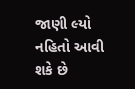જાણી લ્યો નહિતો આવી શકે છે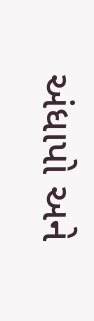અંધાપો અને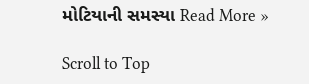મોટિયાની સમસ્યા Read More »

Scroll to Top